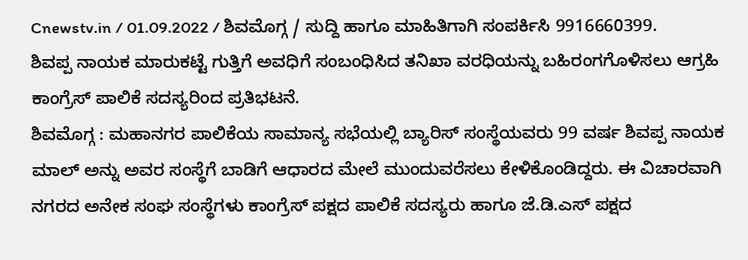Cnewstv.in / 01.09.2022 / ಶಿವಮೊಗ್ಗ / ಸುದ್ದಿ ಹಾಗೂ ಮಾಹಿತಿಗಾಗಿ ಸಂಪರ್ಕಿಸಿ 9916660399.
ಶಿವಪ್ಪ ನಾಯಕ ಮಾರುಕಟ್ಟೆ ಗುತ್ತಿಗೆ ಅವಧಿಗೆ ಸಂಬಂಧಿಸಿದ ತನಿಖಾ ವರಧಿಯನ್ನು ಬಹಿರಂಗಗೊಳಿಸಲು ಆಗ್ರಹಿ ಕಾಂಗ್ರೆಸ್ ಪಾಲಿಕೆ ಸದಸ್ಯರಿಂದ ಪ್ರತಿಭಟನೆ.
ಶಿವಮೊಗ್ಗ : ಮಹಾನಗರ ಪಾಲಿಕೆಯ ಸಾಮಾನ್ಯ ಸಭೆಯಲ್ಲಿ ಬ್ಯಾರಿಸ್ ಸಂಸ್ಥೆಯವರು 99 ವರ್ಷ ಶಿವಪ್ಪ ನಾಯಕ ಮಾಲ್ ಅನ್ನು ಅವರ ಸಂಸ್ಥೆಗೆ ಬಾಡಿಗೆ ಆಧಾರದ ಮೇಲೆ ಮುಂದುವರೆಸಲು ಕೇಳಿಕೊಂಡಿದ್ದರು. ಈ ವಿಚಾರವಾಗಿ ನಗರದ ಅನೇಕ ಸಂಘ ಸಂಸ್ಥೆಗಳು ಕಾಂಗ್ರೆಸ್ ಪಕ್ಷದ ಪಾಲಿಕೆ ಸದಸ್ಯರು ಹಾಗೂ ಜೆ.ಡಿ.ಎಸ್ ಪಕ್ಷದ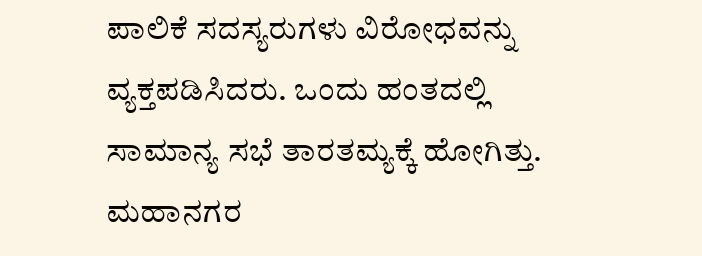ಪಾಲಿಕೆ ಸದಸ್ಯರುಗಳು ವಿರೋಧವನ್ನು ವ್ಯಕ್ತಪಡಿಸಿದರು. ಒಂದು ಹಂತದಲ್ಲಿ ಸಾಮಾನ್ಯ ಸಭೆ ತಾರತಮ್ಯಕ್ಕೆ ಹೋಗಿತ್ತು.
ಮಹಾನಗರ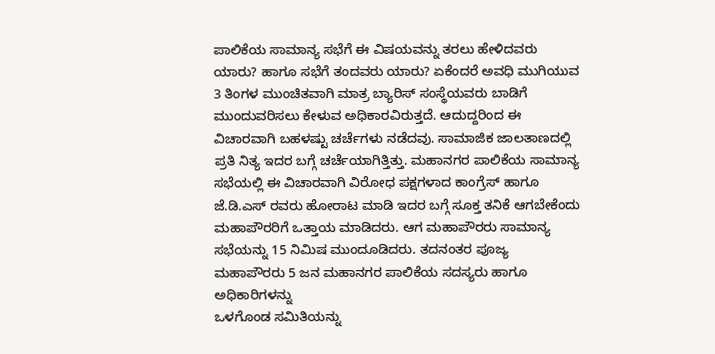ಪಾಲಿಕೆಯ ಸಾಮಾನ್ಯ ಸಭೆಗೆ ಈ ವಿಷಯವನ್ನು ತರಲು ಹೇಳಿದವರು ಯಾರು? ಹಾಗೂ ಸಭೆಗೆ ತಂದವರು ಯಾರು? ಏಕೆಂದರೆ ಅವಧಿ ಮುಗಿಯುವ 3 ತಿಂಗಳ ಮುಂಚಿತವಾಗಿ ಮಾತ್ರ ಬ್ಯಾರಿಸ್ ಸಂಸ್ಥೆಯವರು ಬಾಡಿಗೆ ಮುಂದುವರಿಸಲು ಕೇಳುವ ಅಧಿಕಾರವಿರುತ್ತದೆ. ಆದುದ್ದರಿಂದ ಈ ವಿಚಾರವಾಗಿ ಬಹಳಷ್ಟು ಚರ್ಚೆಗಳು ನಡೆದವು. ಸಾಮಾಜಿಕ ಜಾಲತಾಣದಲ್ಲಿ ಪ್ರತಿ ನಿತ್ಯ ಇದರ ಬಗ್ಗೆ ಚರ್ಚೆಯಾಗಿತ್ತಿತ್ತು. ಮಹಾನಗರ ಪಾಲಿಕೆಯ ಸಾಮಾನ್ಯ ಸಭೆಯಲ್ಲಿ ಈ ವಿಚಾರವಾಗಿ ವಿರೋಧ ಪಕ್ಷಗಳಾದ ಕಾಂಗ್ರೆಸ್ ಹಾಗೂ ಜೆ.ಡಿ.ಎಸ್ ರವರು ಹೋರಾಟ ಮಾಡಿ ಇದರ ಬಗ್ಗೆ ಸೂಕ್ತ ತನಿಕೆ ಆಗಬೇಕೆಂದು ಮಹಾಪೌರರಿಗೆ ಒತ್ತಾಯ ಮಾಡಿದರು. ಆಗ ಮಹಾಪೌರರು ಸಾಮಾನ್ಯ ಸಭೆಯನ್ನು 15 ನಿಮಿಷ ಮುಂದೂಡಿದರು. ತದನಂತರ ಪೂಜ್ಯ ಮಹಾಪೌರರು 5 ಜನ ಮಹಾನಗರ ಪಾಲಿಕೆಯ ಸದಸ್ಯರು ಹಾಗೂ ಅಧಿಕಾರಿಗಳನ್ನು
ಒಳಗೊಂಡ ಸಮಿತಿಯನ್ನು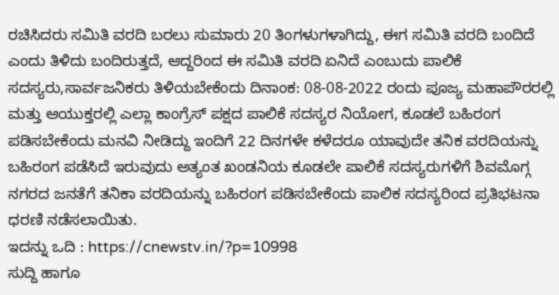ರಚಿಸಿದರು ಸಮಿತಿ ವರದಿ ಬರಲು ಸುಮಾರು 20 ತಿಂಗಳುಗಳಾಗಿದ್ದು, ಈಗ ಸಮಿತಿ ವರದಿ ಬಂದಿದೆ ಎಂದು ತಿಳಿದು ಬಂದಿರುತ್ತದೆ, ಆದ್ದರಿಂದ ಈ ಸಮಿತಿ ವರದಿ ಏನಿದೆ ಎಂಬುದು ಪಾಲಿಕೆ ಸದಸ್ಯರು,ಸಾರ್ವಜನಿಕರು ತಿಳಿಯಬೇಕೆಂದು ದಿನಾಂಕ: 08-08-2022 ರಂದು ಪೂಜ್ಯ ಮಹಾಪೌರರಲ್ಲಿ ಮತ್ತು ಆಯುಕ್ತರಲ್ಲಿ ಎಲ್ಲಾ ಕಾಂಗ್ರೆಸ್ ಪಕ್ಷದ ಪಾಲಿಕೆ ಸದಸ್ಯರ ನಿಯೋಗ, ಕೂಡಲೆ ಬಹಿರಂಗ
ಪಡಿಸಬೇಕೆಂದು ಮನವಿ ನೀಡಿದ್ದು ಇಂದಿಗೆ 22 ದಿನಗಳೇ ಕಳೆದರೂ ಯಾವುದೇ ತನಿಕ ವರದಿಯನ್ನು ಬಹಿರಂಗ ಪಡೆಸಿದೆ ಇರುವುದು ಅತ್ಯಂತ ಖಂಡನಿಯ ಕೂಡಲೇ ಪಾಲಿಕೆ ಸದಸ್ಯರುಗಳಿಗೆ ಶಿವಮೊಗ್ಗ ನಗರದ ಜನತೆಗೆ ತನಿಕಾ ವರದಿಯನ್ನು ಬಹಿರಂಗ ಪಡಿಸಬೇಕೆಂದು ಪಾಲಿಕ ಸದಸ್ಯರಿಂದ ಪ್ರತಿಭಟನಾ ಧರಣಿ ನಡೆಸಲಾಯಿತು.
ಇದನ್ನು ಒದಿ : https://cnewstv.in/?p=10998
ಸುದ್ದಿ ಹಾಗೂ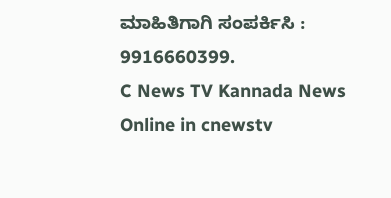ಮಾಹಿತಿಗಾಗಿ ಸಂಪರ್ಕಿಸಿ : 9916660399.
C News TV Kannada News Online in cnewstv